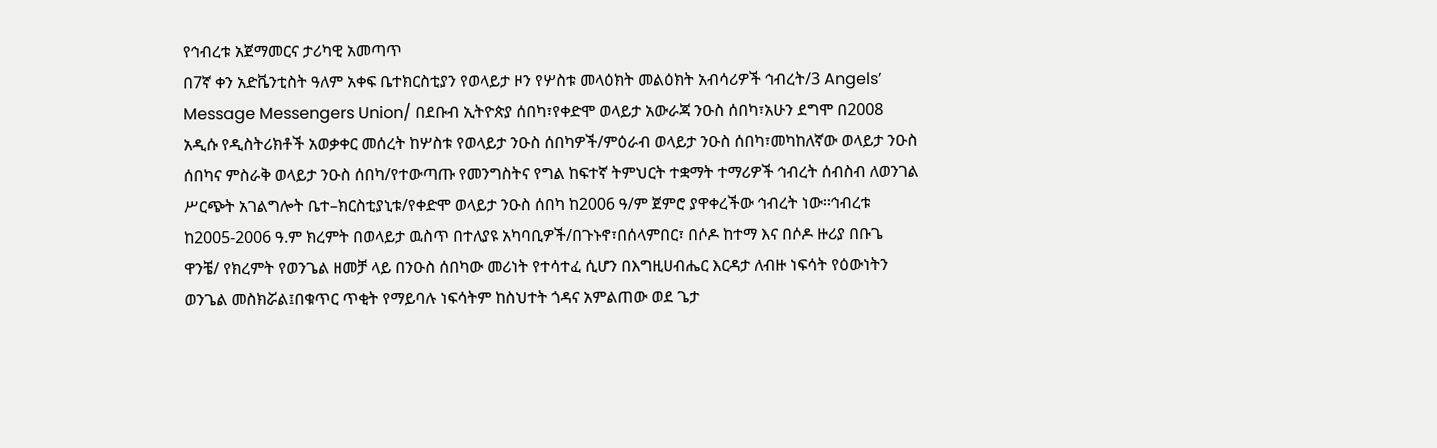የኅብረቱ አጀማመርና ታሪካዊ አመጣጥ
በ7ኛ ቀን አድቬንቲስት ዓለም አቀፍ ቤተክርስቲያን የወላይታ ዞን የሦስቱ መላዕክት መልዕክት አብሳሪዎች ኅብረት/3 Angels’ Message Messengers Union/ በደቡብ ኢትዮጵያ ሰበካ፣የቀድሞ ወላይታ አውራጃ ንዑስ ሰበካ፣አሁን ደግሞ በ2008 አዲሱ የዲስትሪክቶች አወቃቀር መሰረት ከሦስቱ የወላይታ ንዑስ ሰበካዎች/ምዕራብ ወላይታ ንዑስ ሰበካ፣መካከለኛው ወላይታ ንዑስ ሰበካና ምስራቅ ወላይታ ንዑስ ሰበካ/የተውጣጡ የመንግስትና የግል ከፍተኛ ትምህርት ተቋማት ተማሪዎች ኅብረት ሰብስብ ለወንገል ሥርጭት አገልግሎት ቤተ–ክርስቲያኒቱ/የቀድሞ ወላይታ ንዑስ ሰበካ ከ2006 ዓ/ም ጀምሮ ያዋቀረችው ኅብረት ነው፡፡ኅብረቱ ከ2005-2006 ዓ.ም ክረምት በወላይታ ዉስጥ በተለያዩ አካባቢዎች/በጉኑኖ፣በሰላምበር፣ በሶዶ ከተማ እና በሶዶ ዙሪያ በቡጌ ዋንቼ/ የክረምት የወንጌል ዘመቻ ላይ በንዑስ ሰበካው መሪነት የተሳተፈ ሲሆን በእግዚሀብሔር እርዳታ ለብዙ ነፍሳት የዕውነትን ወንጌል መስክሯል፤በቁጥር ጥቂት የማይባሉ ነፍሳትም ከስህተት ጎዳና አምልጠው ወደ ጌታ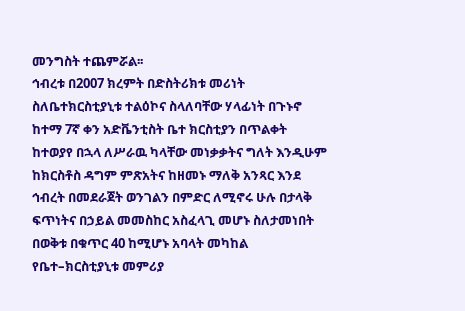መንግስት ተጨምሯል፡፡
ኅብረቱ በ2007 ክረምት በድስትሪክቱ መሪነት ስለቤተክርስቲያኒቱ ተልዕኮና ስላለባቸው ሃላፊነት በጉኑኖ ከተማ 7ኛ ቀን አድቬንቲስት ቤተ ክርስቲያን በጥልቀት ከተወያየ በኋላ ለሥራዉ ካላቸው መነቃቃትና ግለት እንዲሁም ከክርስቶስ ዳግም ምጽአትና ከዘመኑ ማለቅ አንጻር እንደ ኅብረት በመደራጀት ወንገልን በምድር ለሚኖሩ ሁሉ በታላቅ ፍጥነትና በኃይል መመስከር አስፈላጊ መሆኑ ስለታመነበት በወቅቱ በቁጥር 40 ከሚሆኑ አባላት መካከል የቤተ–ክርስቲያኒቱ መምሪያ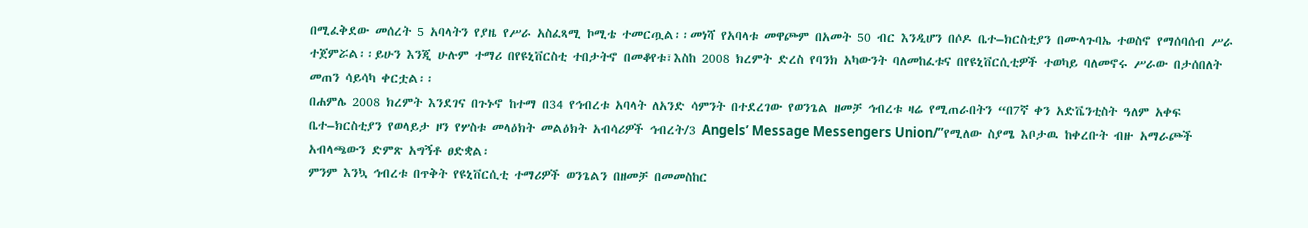በሚፈቅደው መሰረት 5 አባላትን የያዜ የሥራ አስፈጻሚ ኮሚቴ ተመርጧል፡፡መነሻ የአባላቱ መዋጮም በአመት 50 ብር እንዲሆን በሶዶ ቤተ–ክርስቲያን በሙላጉባኤ ተወስኖ የማሰባሰብ ሥራ ተጀምሯል፡፡ይሁን እንጂ ሁሉም ተማሪ በየዩኒቨርስቲ ተበታትኖ በመቆየቱ፣እስከ 2008 ክረምት ድረስ የባንክ አካውንት ባለመከፈቱና በየዩኒቨርሲቲዎች ተወካይ ባለመኖሩ ሥራው በታሰበለት መጠን ሳይሳካ ቀርቷል፡፡
በሐምሌ 2008 ክረምት እንደገና በጉኑኖ ከተማ በ34 የኅብረቱ አባላት ለአንድ ሳምንት በተደረገው የወንጌል ዘመቻ ኅብረቱ ዛሬ የሚጠራበትን “በ7ኛ ቀን አድቬንቲስት ዓለም አቀፍ ቤተ–ክርስቲያን የወላይታ ዞን የሦስቱ መላዕክት መልዕክት አብሳሪዎች ኅብረት/3 Angels’ Message Messengers Union/”የሚለው ስያሜ እቦታዉ ከቀረቡት ብዙ አማራጮች አብላጫውን ድምጽ አግኝቶ ፀድቋል፡
ምንም እንኳ ኅብረቱ በጥቅት የዩኒቨርሲቲ ተማሪዎች ወንጌልን በዘመቻ በመመስከር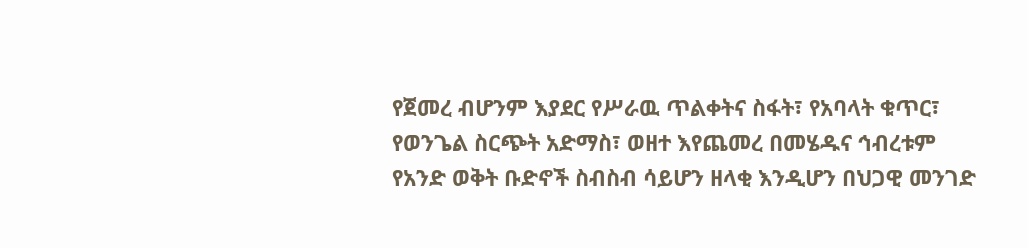የጀመረ ብሆንም እያደር የሥራዉ ጥልቀትና ስፋት፣ የአባላት ቁጥር፣ የወንጌል ስርጭት አድማስ፣ ወዘተ እየጨመረ በመሄዱና ኅብረቱም የአንድ ወቅት ቡድኖች ስብስብ ሳይሆን ዘላቂ እንዲሆን በህጋዊ መንገድ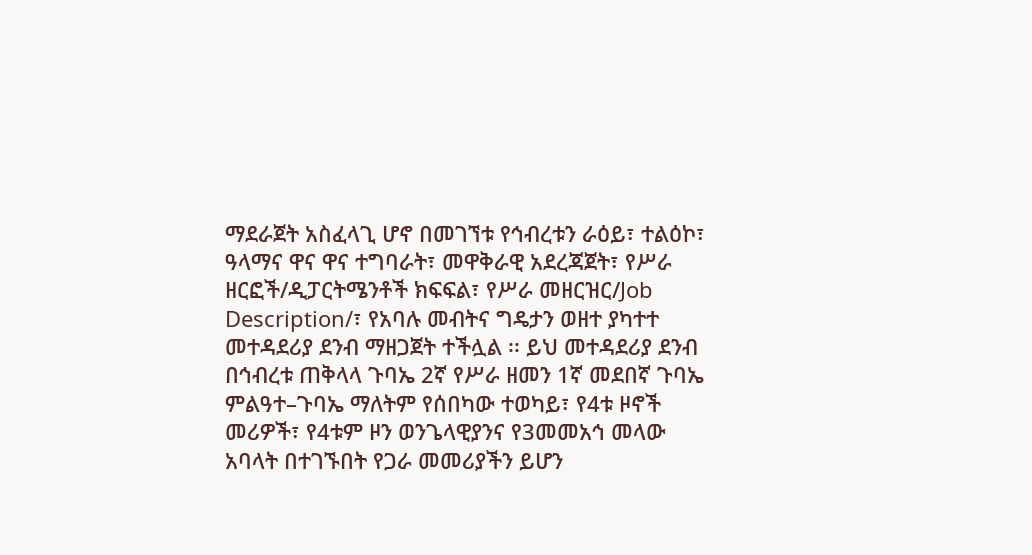ማደራጀት አስፈላጊ ሆኖ በመገኘቱ የኅብረቱን ራዕይ፣ ተልዕኮ፣ ዓላማና ዋና ዋና ተግባራት፣ መዋቅራዊ አደረጃጀት፣ የሥራ ዘርፎች/ዲፓርትሜንቶች ክፍፍል፣ የሥራ መዘርዝር/Job Description/፣ የአባሉ መብትና ግዴታን ወዘተ ያካተተ መተዳደሪያ ደንብ ማዘጋጀት ተችሏል ፡፡ ይህ መተዳደሪያ ደንብ በኅብረቱ ጠቅላላ ጉባኤ 2ኛ የሥራ ዘመን 1ኛ መደበኛ ጉባኤ ምልዓተ–ጉባኤ ማለትም የሰበካው ተወካይ፣ የ4ቱ ዞኖች መሪዎች፣ የ4ቱም ዞን ወንጌላዊያንና የ3መመአኅ መላው አባላት በተገኙበት የጋራ መመሪያችን ይሆን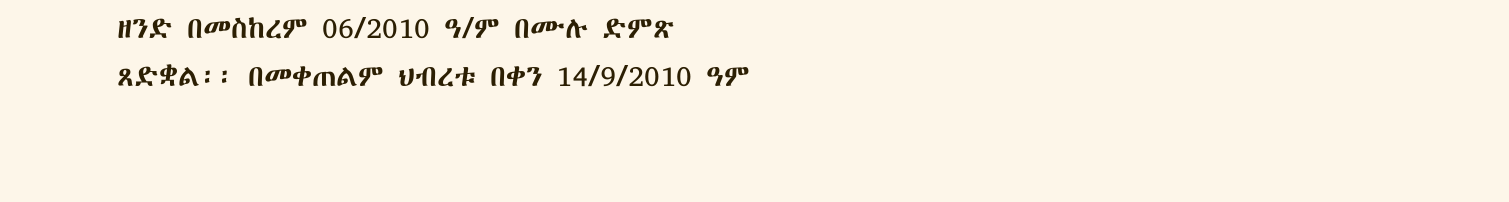ዘንድ በመስከረም 06/2010 ዓ/ም በሙሉ ድምጽ ጸድቋል፡፡ በመቀጠልም ህብረቱ በቀን 14/9/2010 ዓም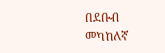በደቡብ መካከለኛ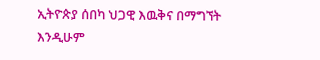ኢትዮጵያ ሰበካ ህጋዊ እዉቅና በማግኘት እንዲሁም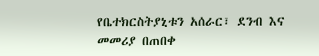የቤተክርስትያኒቱን አሰራር፣ ደንብ እና መመሪያ በጠበቀ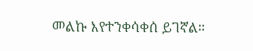መልኩ እየተንቀሳቀሰ ይገኛል።